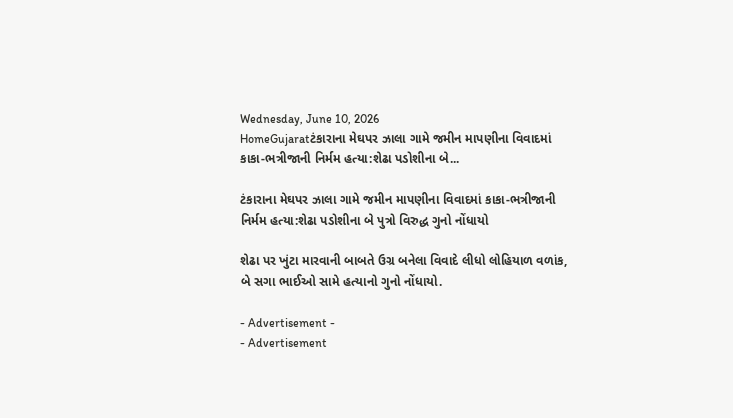Wednesday, June 10, 2026
HomeGujaratટંકારાના મેઘપર ઝાલા ગામે જમીન માપણીના વિવાદમાં કાકા-ભત્રીજાની નિર્મમ હત્યા:શેઢા પડોશીના બે...

ટંકારાના મેઘપર ઝાલા ગામે જમીન માપણીના વિવાદમાં કાકા-ભત્રીજાની નિર્મમ હત્યા:શેઢા પડોશીના બે પુત્રો વિરુદ્ધ ગુનો નોંધાયો

શેઢા પર ખુંટા મારવાની બાબતે ઉગ્ર બનેલા વિવાદે લીધો લોહિયાળ વળાંક, બે સગા ભાઈઓ સામે હત્યાનો ગુનો નોંધાયો.

- Advertisement -
- Advertisement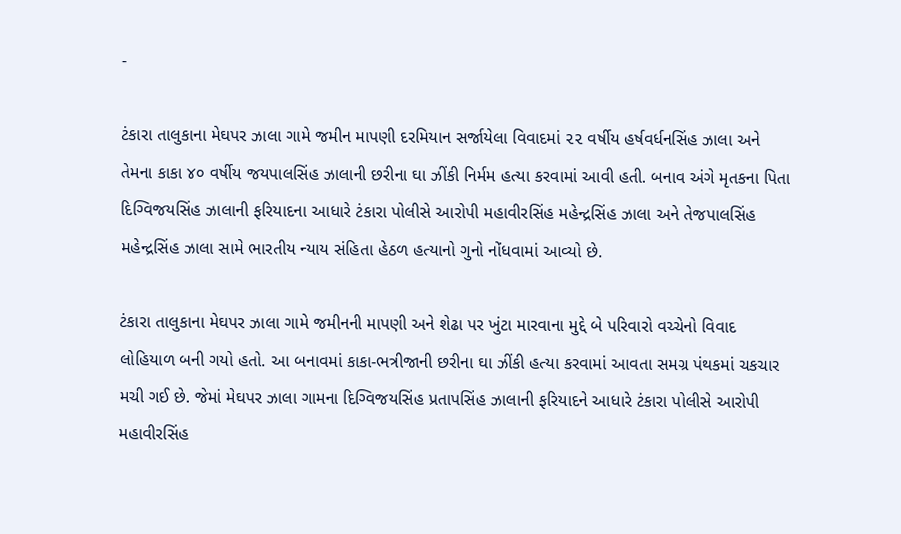-

ટંકારા તાલુકાના મેઘપર ઝાલા ગામે જમીન માપણી દરમિયાન સર્જાયેલા વિવાદમાં ૨૨ વર્ષીય હર્ષવર્ધનસિંહ ઝાલા અને તેમના કાકા ૪૦ વર્ષીય જયપાલસિંહ ઝાલાની છરીના ઘા ઝીંકી નિર્મમ હત્યા કરવામાં આવી હતી. બનાવ અંગે મૃતકના પિતા દિગ્વિજયસિંહ ઝાલાની ફરિયાદના આધારે ટંકારા પોલીસે આરોપી મહાવીરસિંહ મહેન્દ્રસિંહ ઝાલા અને તેજપાલસિંહ મહેન્દ્રસિંહ ઝાલા સામે ભારતીય ન્યાય સંહિતા હેઠળ હત્યાનો ગુનો નોંધવામાં આવ્યો છે.

ટંકારા તાલુકાના મેઘપર ઝાલા ગામે જમીનની માપણી અને શેઢા પર ખુંટા મારવાના મુદ્દે બે પરિવારો વચ્ચેનો વિવાદ લોહિયાળ બની ગયો હતો. આ બનાવમાં કાકા-ભત્રીજાની છરીના ઘા ઝીંકી હત્યા કરવામાં આવતા સમગ્ર પંથકમાં ચકચાર મચી ગઈ છે. જેમાં મેઘપર ઝાલા ગામના દિગ્વિજયસિંહ પ્રતાપસિંહ ઝાલાની ફરિયાદને આધારે ટંકારા પોલીસે આરોપી મહાવીરસિંહ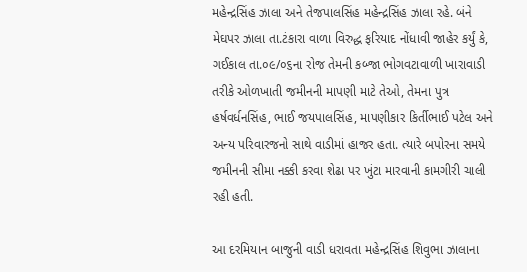મહેન્દ્રસિંહ ઝાલા અને તેજપાલસિંહ મહેન્દ્રસિંહ ઝાલા રહે. બંને મેઘપર ઝાલા તા.ટંકારા વાળા વિરુદ્ધ ફરિયાદ નોંધાવી જાહેર કર્યું કે, ગઈકાલ તા.૦૯/૦૬ના રોજ તેમની કબ્જા ભોગવટાવાળી ખારાવાડી તરીકે ઓળખાતી જમીનની માપણી માટે તેઓ, તેમના પુત્ર હર્ષવર્ધનસિંહ, ભાઈ જયપાલસિંહ, માપણીકાર કિર્તીભાઈ પટેલ અને અન્ય પરિવારજનો સાથે વાડીમાં હાજર હતા. ત્યારે બપોરના સમયે જમીનની સીમા નક્કી કરવા શેઢા પર ખુંટા મારવાની કામગીરી ચાલી રહી હતી.

આ દરમિયાન બાજુની વાડી ધરાવતા મહેન્દ્રસિંહ શિવુભા ઝાલાના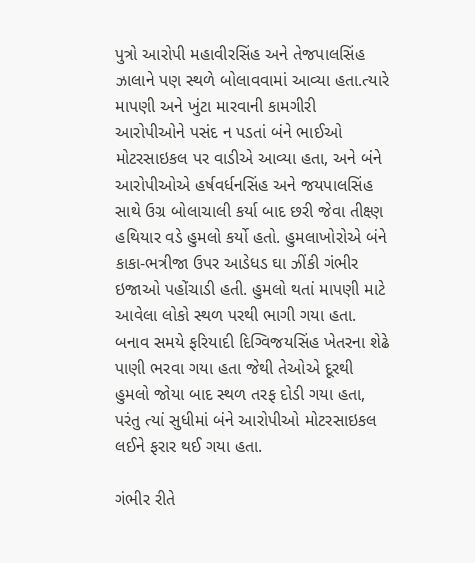પુત્રો આરોપી મહાવીરસિંહ અને તેજપાલસિંહ ઝાલાને પણ સ્થળે બોલાવવામાં આવ્યા હતા.ત્યારે માપણી અને ખુંટા મારવાની કામગીરી આરોપીઓને પસંદ ન પડતાં બંને ભાઈઓ મોટરસાઇકલ પર વાડીએ આવ્યા હતા, અને બંને આરોપીઓએ હર્ષવર્ધનસિંહ અને જયપાલસિંહ સાથે ઉગ્ર બોલાચાલી કર્યા બાદ છરી જેવા તીક્ષ્ણ હથિયાર વડે હુમલો કર્યો હતો. હુમલાખોરોએ બંને કાકા-ભત્રીજા ઉપર આડેધડ ઘા ઝીંકી ગંભીર ઇજાઓ પહોંચાડી હતી. હુમલો થતાં માપણી માટે આવેલા લોકો સ્થળ પરથી ભાગી ગયા હતા. બનાવ સમયે ફરિયાદી દિગ્વિજયસિંહ ખેતરના શેઢે પાણી ભરવા ગયા હતા જેથી તેઓએ દૂરથી હુમલો જોયા બાદ સ્થળ તરફ દોડી ગયા હતા, પરંતુ ત્યાં સુધીમાં બંને આરોપીઓ મોટરસાઇકલ લઈને ફરાર થઈ ગયા હતા.

ગંભીર રીતે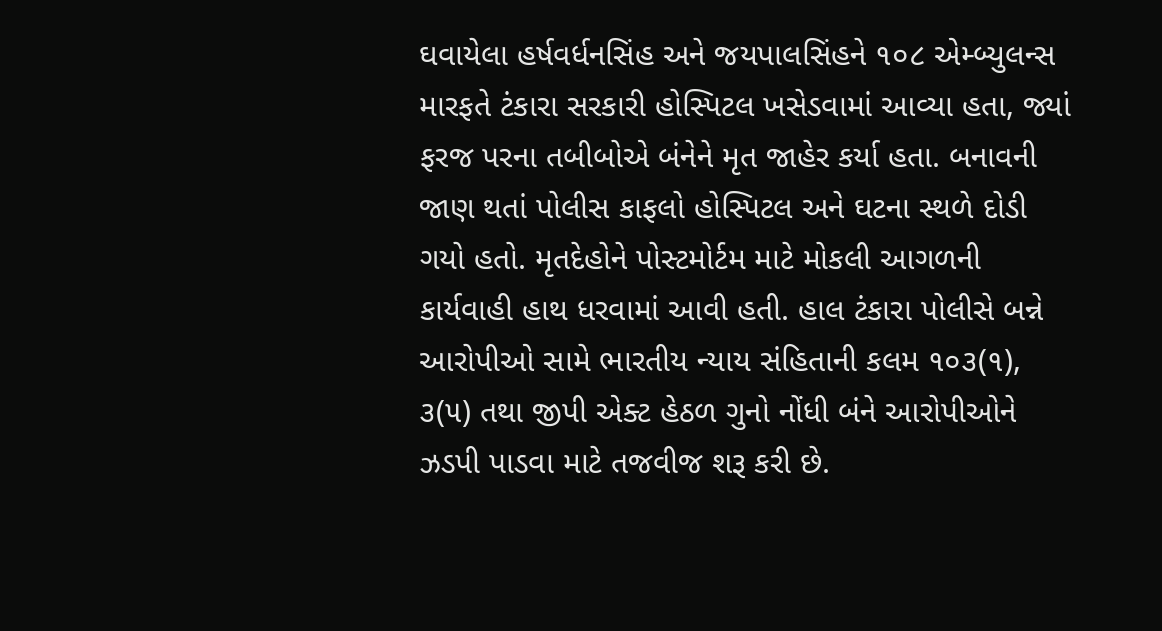ઘવાયેલા હર્ષવર્ધનસિંહ અને જયપાલસિંહને ૧૦૮ એમ્બ્યુલન્સ મારફતે ટંકારા સરકારી હોસ્પિટલ ખસેડવામાં આવ્યા હતા, જ્યાં ફરજ પરના તબીબોએ બંનેને મૃત જાહેર કર્યા હતા. બનાવની જાણ થતાં પોલીસ કાફલો હોસ્પિટલ અને ઘટના સ્થળે દોડી ગયો હતો. મૃતદેહોને પોસ્ટમોર્ટમ માટે મોકલી આગળની કાર્યવાહી હાથ ધરવામાં આવી હતી. હાલ ટંકારા પોલીસે બન્ને આરોપીઓ સામે ભારતીય ન્યાય સંહિતાની કલમ ૧૦૩(૧), ૩(૫) તથા જીપી એક્ટ હેઠળ ગુનો નોંધી બંને આરોપીઓને ઝડપી પાડવા માટે તજવીજ શરૂ કરી છે.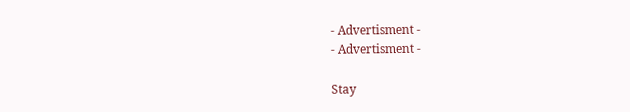- Advertisment -
- Advertisment -

Stay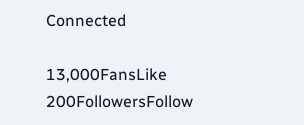Connected

13,000FansLike
200FollowersFollow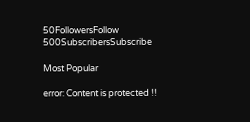50FollowersFollow
500SubscribersSubscribe

Most Popular

error: Content is protected !!